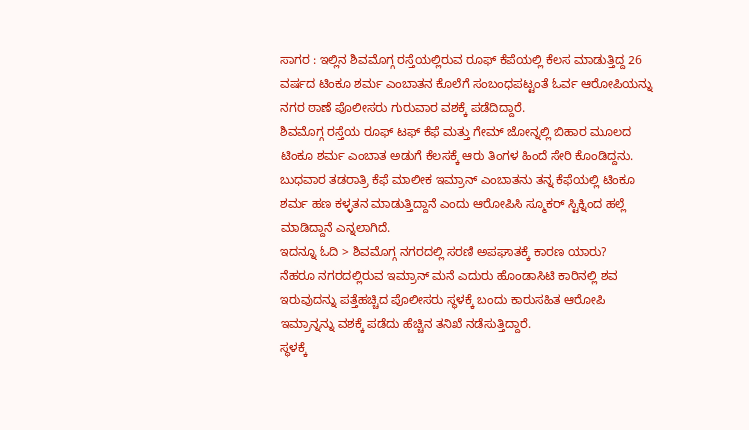ಸಾಗರ : ಇಲ್ಲಿನ ಶಿವಮೊಗ್ಗ ರಸ್ತೆಯಲ್ಲಿರುವ ರೂಫ್ ಕೆಪೆಯಲ್ಲಿ ಕೆಲಸ ಮಾಡುತ್ತಿದ್ದ 26 ವರ್ಷದ ಟಿಂಕೂ ಶರ್ಮ ಎಂಬಾತನ ಕೊಲೆಗೆ ಸಂಬಂಧಪಟ್ಟಂತೆ ಓರ್ವ ಆರೋಪಿಯನ್ನು ನಗರ ಠಾಣೆ ಪೊಲೀಸರು ಗುರುವಾರ ವಶಕ್ಕೆ ಪಡೆದಿದ್ದಾರೆ.
ಶಿವಮೊಗ್ಗ ರಸ್ತೆಯ ರೂಫ್ ಟಫ್ ಕೆಫೆ ಮತ್ತು ಗೇಮ್ ಜೋನ್ನಲ್ಲಿ ಬಿಹಾರ ಮೂಲದ ಟಿಂಕೂ ಶರ್ಮ ಎಂಬಾತ ಅಡುಗೆ ಕೆಲಸಕ್ಕೆ ಆರು ತಿಂಗಳ ಹಿಂದೆ ಸೇರಿ ಕೊಂಡಿದ್ದನು. ಬುಧವಾರ ತಡರಾತ್ರಿ ಕೆಫೆ ಮಾಲೀಕ ಇಮ್ರಾನ್ ಎಂಬಾತನು ತನ್ನ ಕೆಫೆಯಲ್ಲಿ ಟಿಂಕೂ ಶರ್ಮ ಹಣ ಕಳ್ಳತನ ಮಾಡುತ್ತಿದ್ದಾನೆ ಎಂದು ಆರೋಪಿಸಿ ಸ್ಮೂಕರ್ ಸ್ಟಿಕ್ನಿಂದ ಹಲ್ಲೆ ಮಾಡಿದ್ದಾನೆ ಎನ್ನಲಾಗಿದೆ.
ಇದನ್ನೂ ಓದಿ > ಶಿವಮೊಗ್ಗ ನಗರದಲ್ಲಿ ಸರಣಿ ಅಪಘಾತಕ್ಕೆ ಕಾರಣ ಯಾರು?
ನೆಹರೂ ನಗರದಲ್ಲಿರುವ ಇಮ್ರಾನ್ ಮನೆ ಎದುರು ಹೊಂಡಾಸಿಟಿ ಕಾರಿನಲ್ಲಿ ಶವ ಇರುವುದನ್ನು ಪತ್ತೆಹಚ್ಚಿದ ಪೊಲೀಸರು ಸ್ಥಳಕ್ಕೆ ಬಂದು ಕಾರುಸಹಿತ ಆರೋಪಿ ಇಮ್ರಾನ್ನನ್ನು ವಶಕ್ಕೆ ಪಡೆದು ಹೆಚ್ಚಿನ ತನಿಖೆ ನಡೆಸುತ್ತಿದ್ದಾರೆ.
ಸ್ಥಳಕ್ಕೆ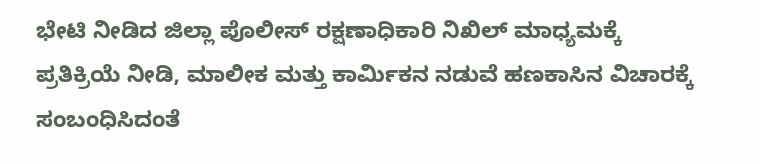ಭೇಟಿ ನೀಡಿದ ಜಿಲ್ಲಾ ಪೊಲೀಸ್ ರಕ್ಷಣಾಧಿಕಾರಿ ನಿಖಿಲ್ ಮಾಧ್ಯಮಕ್ಕೆ ಪ್ರತಿಕ್ರಿಯೆ ನೀಡಿ, ಮಾಲೀಕ ಮತ್ತು ಕಾರ್ಮಿಕನ ನಡುವೆ ಹಣಕಾಸಿನ ವಿಚಾರಕ್ಕೆ ಸಂಬಂಧಿಸಿದಂತೆ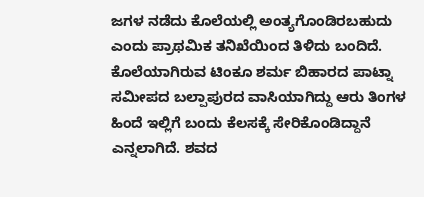ಜಗಳ ನಡೆದು ಕೊಲೆಯಲ್ಲಿ ಅಂತ್ಯಗೊಂಡಿರಬಹುದು ಎಂದು ಪ್ರಾಥಮಿಕ ತನಿಖೆಯಿಂದ ತಿಳಿದು ಬಂದಿದೆ. ಕೊಲೆಯಾಗಿರುವ ಟಿಂಕೂ ಶರ್ಮ ಬಿಹಾರದ ಪಾಟ್ನಾ ಸಮೀಪದ ಬಲ್ಪಾಪುರದ ವಾಸಿಯಾಗಿದ್ದು ಆರು ತಿಂಗಳ ಹಿಂದೆ ಇಲ್ಲಿಗೆ ಬಂದು ಕೆಲಸಕ್ಕೆ ಸೇರಿಕೊಂಡಿದ್ದಾನೆ ಎನ್ನಲಾಗಿದೆ. ಶವದ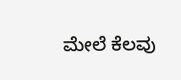ಮೇಲೆ ಕೆಲವು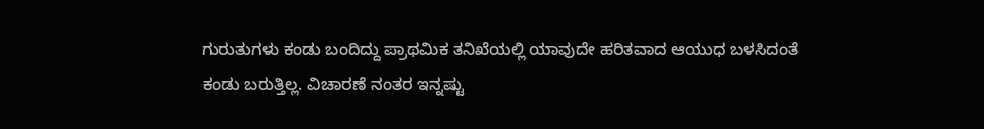ಗುರುತುಗಳು ಕಂಡು ಬಂದಿದ್ದು ಪ್ರಾಥಮಿಕ ತನಿಖೆಯಲ್ಲಿ ಯಾವುದೇ ಹರಿತವಾದ ಆಯುಧ ಬಳಸಿದಂತೆ ಕಂಡು ಬರುತ್ತಿಲ್ಲ. ವಿಚಾರಣೆ ನಂತರ ಇನ್ನಷ್ಟು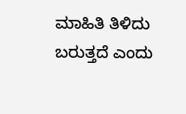ಮಾಹಿತಿ ತಿಳಿದು ಬರುತ್ತದೆ ಎಂದು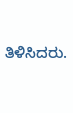ತಿಳಿಸಿದರು.